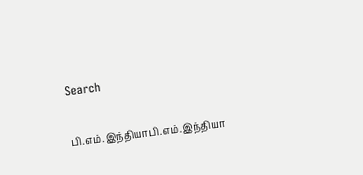Search

பி.எம்.இந்தியாபி.எம்.இந்தியா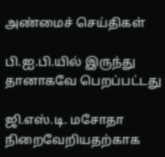அண்மைச் செய்திகள்

பி.ஐ.பி.யில் இருந்து தானாகவே பெறப்பட்டது

ஜி.எஸ்.டி. மசோதா நிறைவேறியதற்காக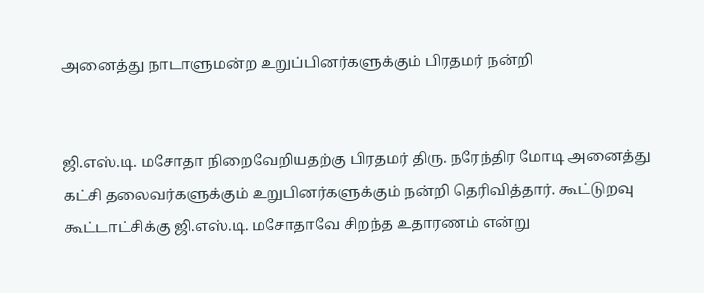அனைத்து நாடாளுமன்ற உறுப்பினர்களுக்கும் பிரதமர் நன்றி


ஜி.எஸ்.டி. மசோதா நிறைவேறியதற்கு பிரதமர் திரு. நரேந்திர மோடி அனைத்து கட்சி தலைவர்களுக்கும் உறுபினர்களுக்கும் நன்றி தெரிவித்தார். கூட்டுறவு கூட்டாட்சிக்கு ஜி.எஸ்.டி. மசோதாவே சிறந்த உதாரணம் என்று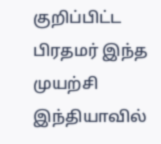குறிப்பிட்ட பிரதமர் இந்த முயற்சி இந்தியாவில்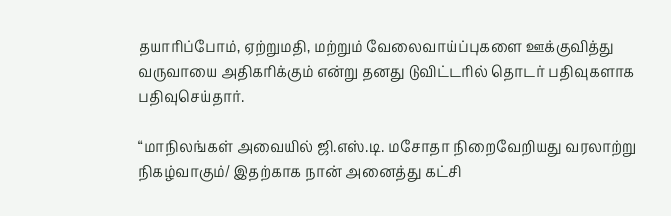தயாரிப்போம், ஏற்றுமதி, மற்றும் வேலைவாய்ப்புகளை ஊக்குவித்து வருவாயை அதிகரிக்கும் என்று தனது டுவிட்டரில் தொடர் பதிவுகளாக பதிவுசெய்தார்.

“மாநிலங்கள் அவையில் ஜி.எஸ்.டி. மசோதா நிறைவேறியது வரலாற்று நிகழ்வாகும்/ இதற்காக நான் அனைத்து கட்சி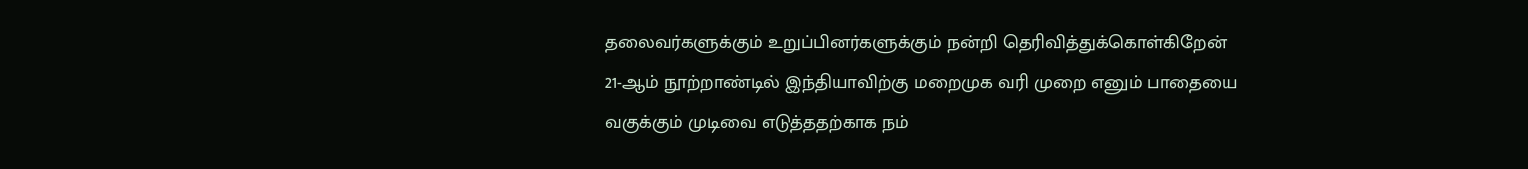தலைவர்களுக்கும் உறுப்பினர்களுக்கும் நன்றி தெரிவித்துக்கொள்கிறேன்
21-ஆம் நூற்றாண்டில் இந்தியாவிற்கு மறைமுக வரி முறை எனும் பாதையை வகுக்கும் முடிவை எடுத்ததற்காக நம்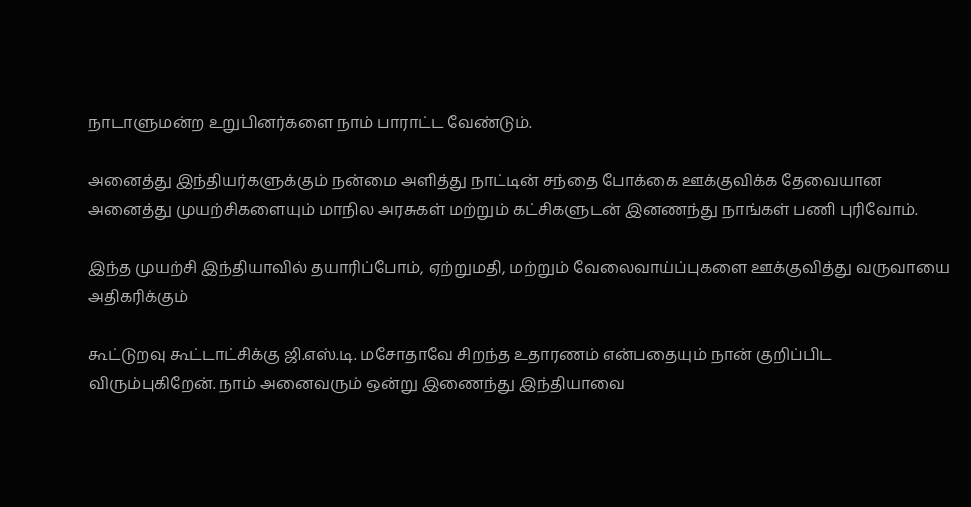நாடாளுமன்ற உறுபினர்களை நாம் பாராட்ட வேண்டும்.

அனைத்து இந்தியர்களுக்கும் நன்மை அளித்து நாட்டின் சந்தை போக்கை ஊக்குவிக்க தேவையான அனைத்து முயற்சிகளையும் மாநில அரசுகள் மற்றும் கட்சிகளுடன் இனணந்து நாங்கள் பணி புரிவோம்.

இந்த முயற்சி இந்தியாவில் தயாரிப்போம், ஏற்றுமதி, மற்றும் வேலைவாய்ப்புகளை ஊக்குவித்து வருவாயை அதிகரிக்கும்

கூட்டுறவு கூட்டாட்சிக்கு ஜி.எஸ்.டி. மசோதாவே சிறந்த உதாரணம் என்பதையும் நான் குறிப்பிட விரும்புகிறேன். நாம் அனைவரும் ஒன்று இணைந்து இந்தியாவை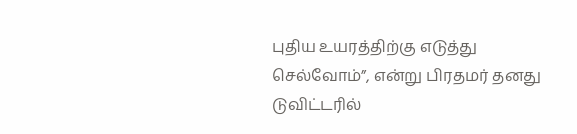புதிய உயரத்திற்கு எடுத்து செல்வோம்”, என்று பிரதமர் தனது டுவிட்டரில்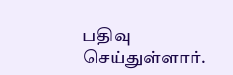பதிவு செய்துள்ளார்.